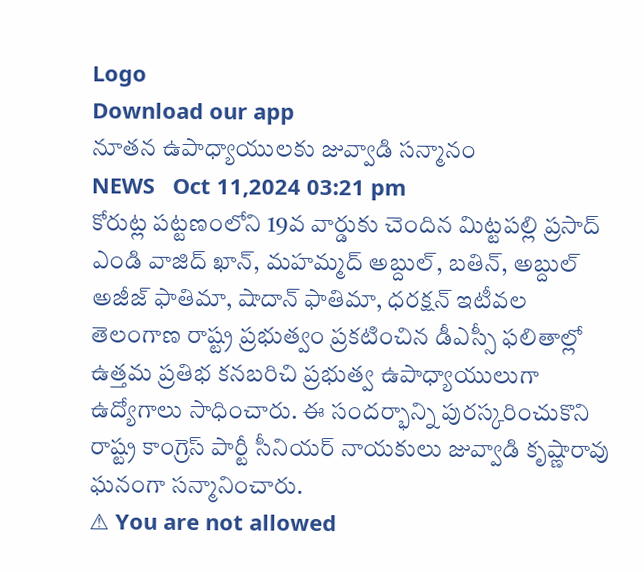Logo
Download our app
నూతన ఉపాధ్యాయులకు జువ్వాడి సన్మానం
NEWS   Oct 11,2024 03:21 pm
కోరుట్ల పట్టణంలోని 19వ వార్డుకు చెందిన మిట్టపల్లి ప్రసాద్ ఎండి వాజిద్ ఖాన్, మహమ్మద్ అబ్దుల్, బతిన్, అబ్దుల్ అజీజ్ ఫాతిమా, షాదాన్ ఫాతిమా, ధరక్షన్ ఇటీవల తెలంగాణ రాష్ట్ర ప్రభుత్వం ప్రకటించిన డీఎస్సీ ఫలితాల్లో ఉత్తమ ప్రతిభ కనబరిచి ప్రభుత్వ ఉపాధ్యాయులుగా ఉద్యోగాలు సాధించారు. ఈ సందర్భాన్ని పురస్కరించుకొని రాష్ట్ర కాంగ్రెస్ పార్టీ సీనియర్ నాయకులు జువ్వాడి కృష్ణారావు ఘనంగా సన్మానించారు.
⚠ You are not allowed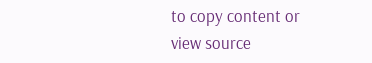to copy content or view source